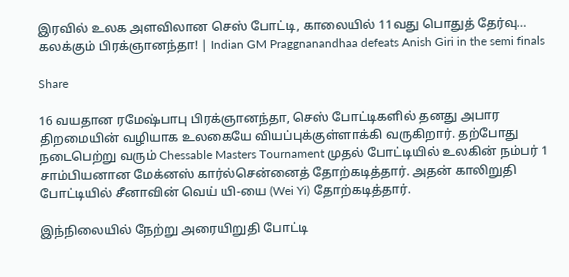இரவில் உலக அளவிலான செஸ் போட்டி, காலையில் 11வது பொதுத் தேர்வு… கலக்கும் பிரக்ஞானந்தா! | Indian GM Praggnanandhaa defeats Anish Giri in the semi finals

Share

16 வயதான ரமேஷ்பாபு பிரக்ஞானந்தா, செஸ் போட்டிகளில் தனது அபார திறமையின் வழியாக உலகையே வியப்புக்குள்ளாக்கி வருகிறார். தற்போது நடைபெற்று வரும் Chessable Masters Tournament முதல் போட்டியில் உலகின் நம்பர் 1 சாம்பியனான மேக்னஸ் கார்ல்சென்னைத் தோற்கடித்தார். அதன் காலிறுதி போட்டியில் சீனாவின் வெய் யி-யை (Wei Yi) தோற்கடித்தார்.

இந்நிலையில் நேற்று அரையிறுதி போட்டி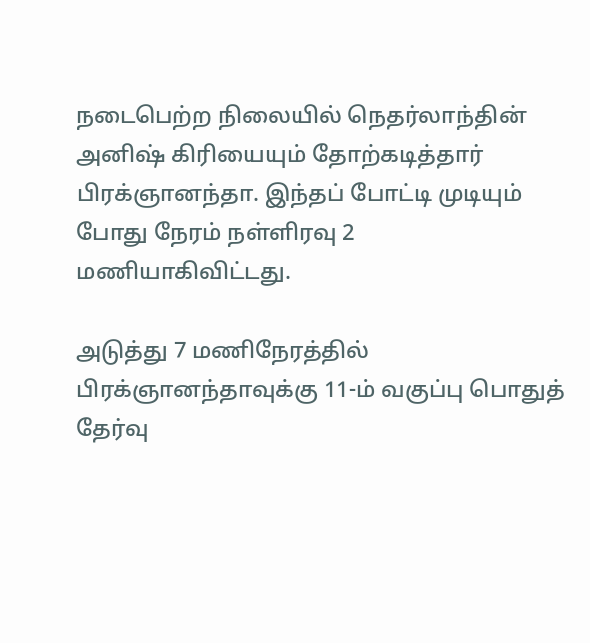நடைபெற்ற நிலையில் நெதர்லாந்தின் அனிஷ் கிரியையும் தோற்கடித்தார் பிரக்ஞானந்தா. இந்தப் போட்டி முடியும் போது நேரம் நள்ளிரவு 2 மணியாகிவிட்டது.

அடுத்து 7 மணிநேரத்தில் பிரக்ஞானந்தாவுக்கு 11-ம் வகுப்பு பொதுத் தேர்வு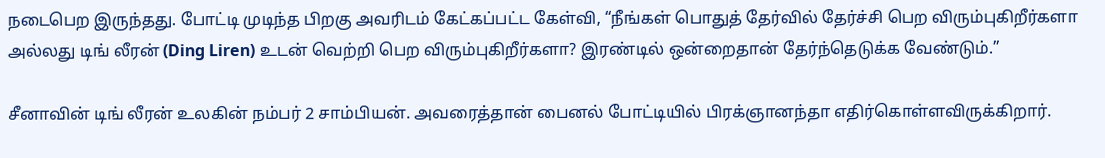நடைபெற இருந்தது. போட்டி முடிந்த பிறகு அவரிடம் கேட்கப்பட்ட கேள்வி, “நீங்கள் பொதுத் தேர்வில் தேர்ச்சி பெற விரும்புகிறீர்களா அல்லது டிங் லீரன் (Ding Liren) உடன் வெற்றி பெற விரும்புகிறீர்களா? இரண்டில் ஒன்றைதான் தேர்ந்தெடுக்க வேண்டும்.”

சீனாவின் டிங் லீரன் உலகின் நம்பர் 2 சாம்பியன். அவரைத்தான் பைனல் போட்டியில் பிரக்ஞானந்தா எதிர்கொள்ளவிருக்கிறார்.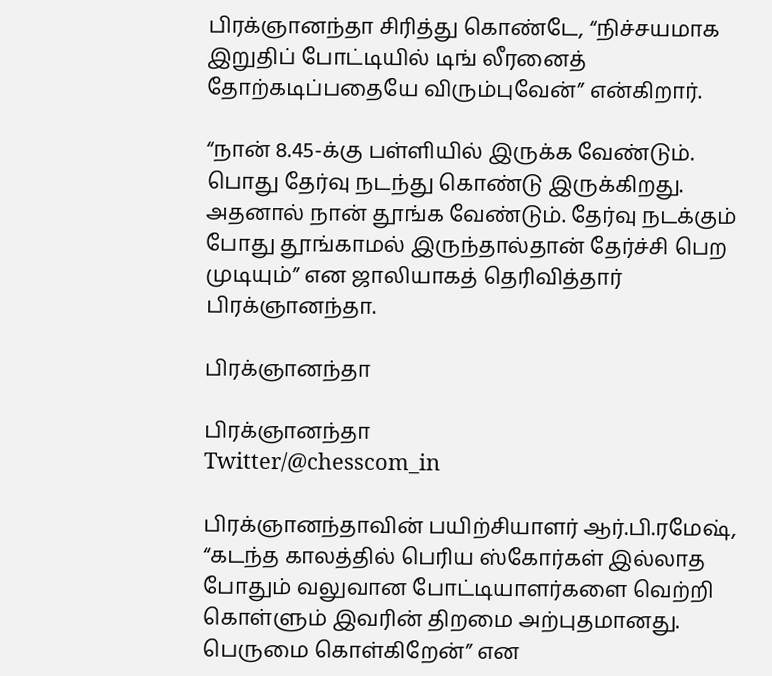பிரக்ஞானந்தா சிரித்து கொண்டே, “நிச்சயமாக இறுதிப் போட்டியில் டிங் லீரனைத் தோற்கடிப்பதையே விரும்புவேன்” என்கிறார்.

“நான் 8.45-க்கு பள்ளியில் இருக்க வேண்டும். பொது தேர்வு நடந்து கொண்டு இருக்கிறது. அதனால் நான் தூங்க வேண்டும். தேர்வு நடக்கும் போது தூங்காமல் இருந்தால்தான் தேர்ச்சி பெற முடியும்” என ஜாலியாகத் தெரிவித்தார் பிரக்ஞானந்தா.

பிரக்ஞானந்தா

பிரக்ஞானந்தா
Twitter/@chesscom_in

பிரக்ஞானந்தாவின் பயிற்சியாளர் ஆர்.பி.ரமேஷ், “கடந்த காலத்தில் பெரிய ஸ்கோர்கள் இல்லாத போதும் வலுவான போட்டியாளர்களை வெற்றி கொள்ளும் இவரின் திறமை அற்புதமானது. பெருமை கொள்கிறேன்” என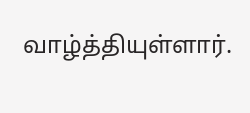வாழ்த்தியுள்ளார்.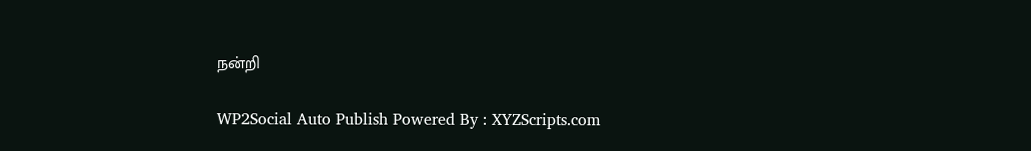நன்றி

WP2Social Auto Publish Powered By : XYZScripts.com